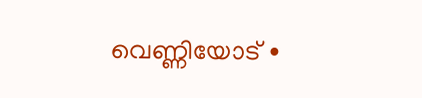വെണ്ണിയോട് ∙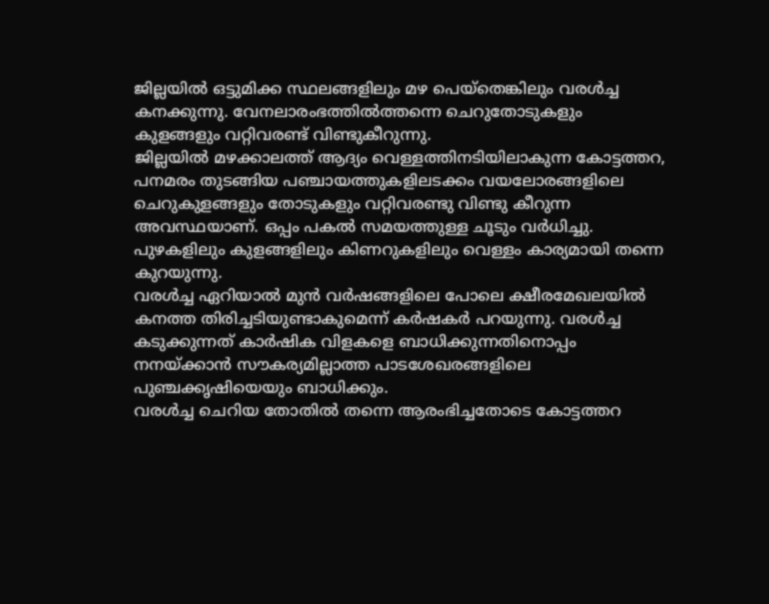ജില്ലയിൽ ഒട്ടുമിക്ക സ്ഥലങ്ങളിലും മഴ പെയ്തെങ്കിലും വരൾച്ച കനക്കുന്നു. വേനലാരംഭത്തിൽത്തന്നെ ചെറുതോടുകളും കുളങ്ങളും വറ്റിവരണ്ട് വിണ്ടുകീറുന്നു.
ജില്ലയിൽ മഴക്കാലത്ത് ആദ്യം വെള്ളത്തിനടിയിലാകുന്ന കോട്ടത്തറ, പനമരം തുടങ്ങിയ പഞ്ചായത്തുകളിലടക്കം വയലോരങ്ങളിലെ ചെറുകുളങ്ങളും തോടുകളും വറ്റിവരണ്ടു വിണ്ടു കീറുന്ന അവസ്ഥയാണ്. ഒപ്പം പകൽ സമയത്തുള്ള ചൂടും വർധിച്ചു.
പുഴകളിലും കുളങ്ങളിലും കിണറുകളിലും വെള്ളം കാര്യമായി തന്നെ കുറയുന്നു.
വരൾച്ച ഏറിയാൽ മുൻ വർഷങ്ങളിലെ പോലെ ക്ഷീരമേഖലയിൽ കനത്ത തിരിച്ചടിയുണ്ടാകുമെന്ന് കർഷകർ പറയുന്നു. വരൾച്ച കടുക്കുന്നത് കാർഷിക വിളകളെ ബാധിക്കുന്നതിനൊപ്പം നനയ്ക്കാൻ സൗകര്യമില്ലാത്ത പാടശേഖരങ്ങളിലെ പുഞ്ചക്കൃഷിയെയും ബാധിക്കും.
വരൾച്ച ചെറിയ തോതിൽ തന്നെ ആരംഭിച്ചതോടെ കോട്ടത്തറ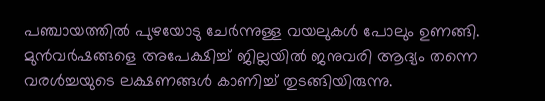പഞ്ചായത്തിൽ പുഴയോടു ചേർന്നുള്ള വയലുകൾ പോലും ഉണങ്ങി.
മുൻവർഷങ്ങളെ അപേക്ഷിച്ച് ജില്ലയിൽ ജനുവരി ആദ്യം തന്നെ വരൾച്ചയുടെ ലക്ഷണങ്ങൾ കാണിച്ച് തുടങ്ങിയിരുന്നു.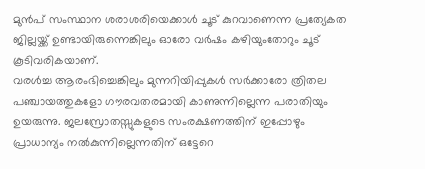മുൻപ് സംസ്ഥാന ശരാശരിയെക്കാൾ ചൂട് കുറവാണെന്ന പ്രത്യേകത ജില്ലയ്ക്ക് ഉണ്ടായിരുന്നെങ്കിലും ഓരോ വർഷം കഴിയുംതോറും ചൂട് കൂടിവരികയാണ്.
വരൾച്ച ആരംഭിച്ചെങ്കിലും മുന്നറിയിപ്പുകൾ സർക്കാരോ ത്രിതല പഞ്ചായത്തുകളോ ഗൗരവതരമായി കാണുന്നില്ലെന്ന പരാതിയും ഉയരുന്നു. ജലസ്രോതസ്സുകളുടെ സംരക്ഷണത്തിന് ഇപ്പോഴും പ്രാധാന്യം നൽകുന്നില്ലെന്നതിന് ഒട്ടേറെ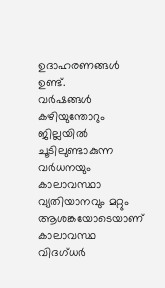ഉദാഹരണങ്ങൾ ഉണ്ട്.
വർഷങ്ങൾ കഴിയുന്തോറും ജില്ലയിൽ ചൂടിലുണ്ടാകുന്ന വർധനയും കാലാവസ്ഥാ വ്യതിയാനവും മറ്റും ആശങ്കയോടെയാണ് കാലാവസ്ഥ വിദഗ്ധർ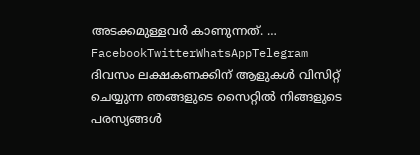അടക്കമുള്ളവർ കാണുന്നത്. … FacebookTwitterWhatsAppTelegram
ദിവസം ലക്ഷകണക്കിന് ആളുകൾ വിസിറ്റ് ചെയ്യുന്ന ഞങ്ങളുടെ സൈറ്റിൽ നിങ്ങളുടെ പരസ്യങ്ങൾ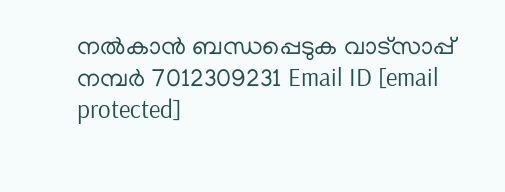നൽകാൻ ബന്ധപ്പെടുക വാട്സാപ്പ് നമ്പർ 7012309231 Email ID [email protected]